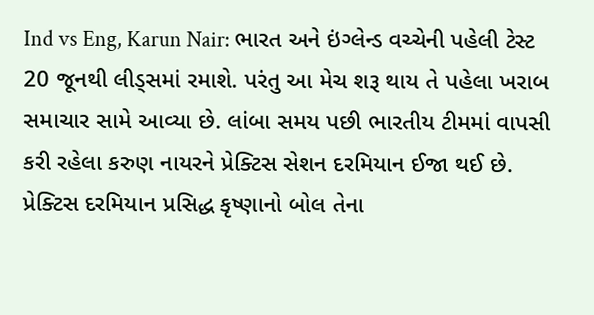Ind vs Eng, Karun Nair: ભારત અને ઇંગ્લેન્ડ વચ્ચેની પહેલી ટેસ્ટ 20 જૂનથી લીડ્સમાં રમાશે. પરંતુ આ મેચ શરૂ થાય તે પહેલા ખરાબ સમાચાર સામે આવ્યા છે. લાંબા સમય પછી ભારતીય ટીમમાં વાપસી કરી રહેલા કરુણ નાયરને પ્રેક્ટિસ સેશન દરમિયાન ઈજા થઈ છે. પ્રેક્ટિસ દરમિયાન પ્રસિદ્ધ કૃષ્ણાનો બોલ તેના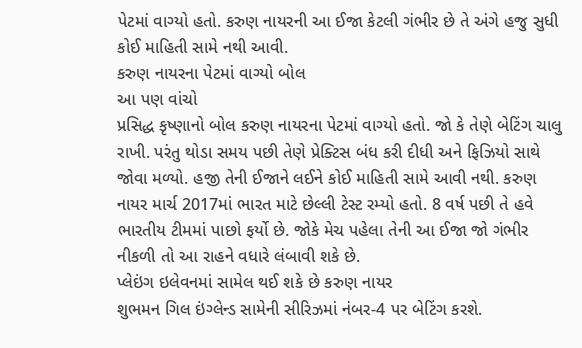પેટમાં વાગ્યો હતો. કરુણ નાયરની આ ઈજા કેટલી ગંભીર છે તે અંગે હજુ સુધી કોઈ માહિતી સામે નથી આવી.
કરુણ નાયરના પેટમાં વાગ્યો બોલ
આ પણ વાંચો
પ્રસિદ્ધ કૃષ્ણાનો બોલ કરુણ નાયરના પેટમાં વાગ્યો હતો. જો કે તેણે બેટિંગ ચાલુ રાખી. પરંતુ થોડા સમય પછી તેણે પ્રેક્ટિસ બંધ કરી દીધી અને ફિઝિયો સાથે જોવા મળ્યો. હજી તેની ઈજાને લઈને કોઈ માહિતી સામે આવી નથી. કરુણ નાયર માર્ચ 2017માં ભારત માટે છેલ્લી ટેસ્ટ રમ્યો હતો. 8 વર્ષ પછી તે હવે ભારતીય ટીમમાં પાછો ફર્યો છે. જોકે મેચ પહેલા તેની આ ઈજા જો ગંભીર નીકળી તો આ રાહને વધારે લંબાવી શકે છે.
પ્લેઇંગ ઇલેવનમાં સામેલ થઈ શકે છે કરુણ નાયર
શુભમન ગિલ ઇંગ્લેન્ડ સામેની સીરિઝમાં નંબર-4 પર બેટિંગ કરશે.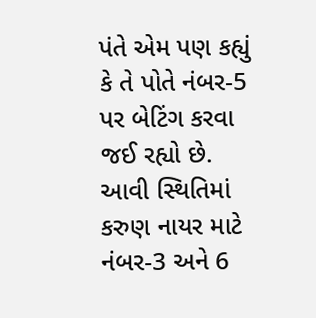પંતે એમ પણ કહ્યું કે તે પોતે નંબર-5 પર બેટિંગ કરવા જઈ રહ્યો છે. આવી સ્થિતિમાં કરુણ નાયર માટે નંબર-3 અને 6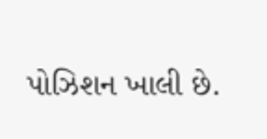પોઝિશન ખાલી છે.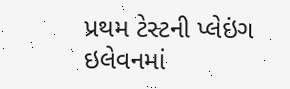પ્રથમ ટેસ્ટની પ્લેઇંગ ઇલેવનમાં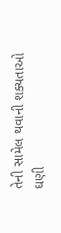તેની સામેલ થવાની શક્યતાઓ ઘણી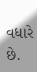વધારે છે.